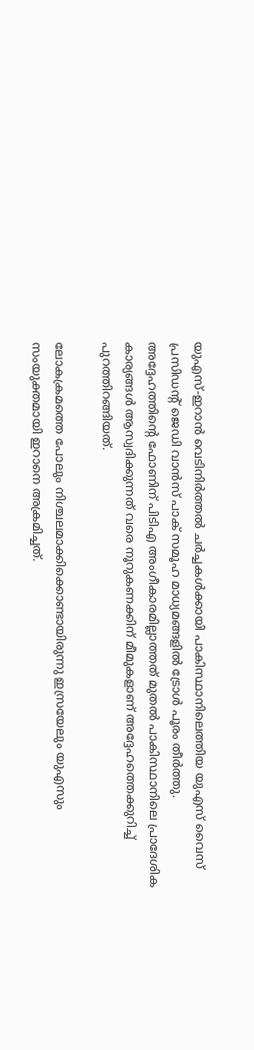യുഎസ്-ഇറാൻ വെടിനിർത്തൽ ചർച്ചകൾക്കായി പാകിസ്ഥാനിലെത്തിയ യുഎസ് വൈസ് പ്രസിഡന്‍റ് ജെഡി വാൻസ് പാക് സമൂഹ മാധ്യമങ്ങളിൽ ട്രോൾ പൂരം തീർത്തു. അദ്ദേഹത്തിന്റെ ഫോണിന് പിടിഎ അംഗീകാരമില്ലാത്തത് മുതൽ പാകിസ്ഥാനിലെ പ്രാദേശിക കാര്യങ്ങൾ ആസ്വദിക്കുന്നത് വരെ നൂറുകണക്കിന് മീമുകളാണ് അദ്ദേഹത്തെക്കുറിച്ച് പുറത്തിറങ്ങിയത്.

ലോകക്രമത്തെ പോലും നിശ്ചലമാക്കിക്കൊണ്ടായിരുന്നു ഇസ്രയേലും യുഎസും സംയുക്തമായി ഇറാനെ അക്രമിച്ചത്.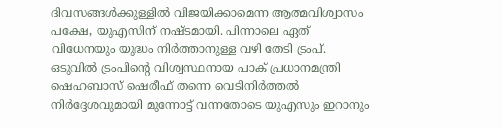ദിവസങ്ങൾക്കുള്ളിൽ വിജയിക്കാമെന്ന ആത്മവിശ്വാസം പക്ഷേ, യുഎസിന് നഷ്ടമായി. പിന്നാലെ ഏത് വിധേനയും യുദ്ധം നിർത്താനുള്ള വഴി തേടി ട്രംപ്. ഒടുവിൽ ട്രംപിന്‍റെ വിശ്വസ്ഥനായ പാക് പ്രധാനമന്ത്രി ഷെഹബാസ് ഷെരീഫ് തന്നെ വെടിനിർത്തൽ നിർദ്ദേശവുമായി മുന്നോട്ട് വന്നതോടെ യുഎസും ഇറാനും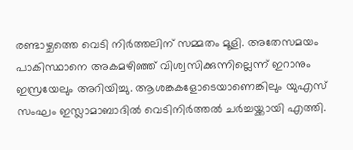രണ്ടാഴ്ചത്തെ വെടി നിർത്തലിന് സമ്മതം മൂളി. അതേസമയം പാകിസ്ഥാനെ അകമഴിഞ്ഞ് വിശ്വസിക്കുന്നില്ലെന്ന് ഇറാനും ഇസ്രയേലും അറിയിച്ചു. ആശങ്കകളോടെയാണെങ്കിലും യുഎസ് സംഘം ഇസ്ലാമാബാദിൽ വെടിനിർത്തൽ ചർച്ചയ്ക്കായി എത്തി.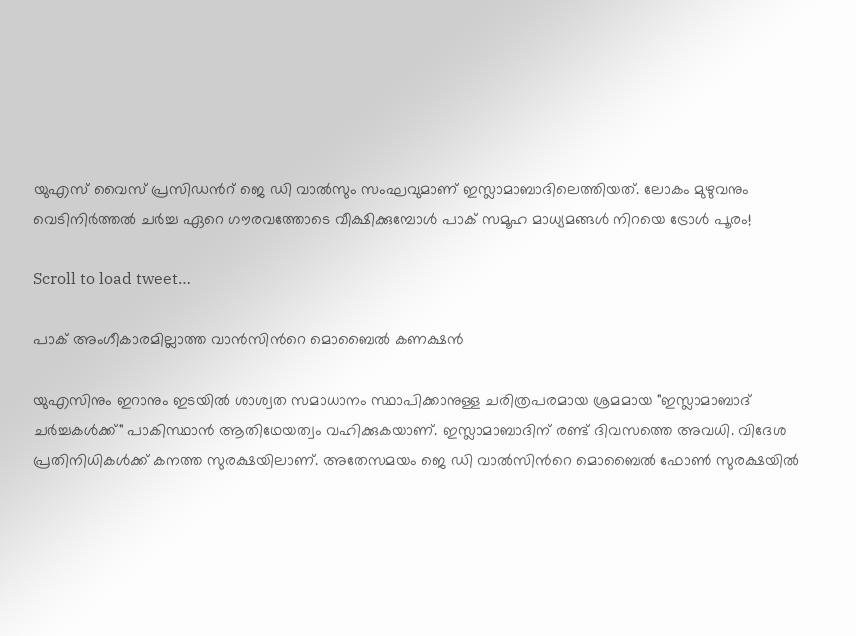യുഎസ് വൈസ് പ്രസിഡന്‍റ് ജെ ഡി വാൽസും സംഘവുമാണ് ഇസ്ലാമാബാദിലെത്തിയത്. ലോകം മുഴുവനും വെടിനിർത്തൽ ചർച്ച ഏറെ ഗൗരവത്തോടെ വീക്ഷിക്കുമ്പോൾ പാക് സമൂഹ മാധ്യമങ്ങൾ നിറയെ ട്രോൾ പൂരം!

Scroll to load tweet…

പാക് അംഗീകാരമില്ലാത്ത വാൻസിന്‍റെ മൊബൈൽ കണക്ഷൻ

യുഎസിനും ഇറാനും ഇടയിൽ ശാശ്വത സമാധാനം സ്ഥാപിക്കാനുള്ള ചരിത്രപരമായ ശ്രമമായ "ഇസ്ലാമാബാദ് ചർച്ചകൾക്ക്" പാകിസ്ഥാൻ ആതിഥേയത്വം വഹിക്കുകയാണ്. ഇസ്ലാമാബാദിന് രണ്ട് ദിവസത്തെ അവധി. വിദേശ പ്രതിനിധികൾക്ക് കനത്ത സുരക്ഷയിലാണ്. അതേസമയം ജെ ഡി വാൽസിന്‍റെ മൊബൈൽ ഫോണ്‍ സുരക്ഷയിൽ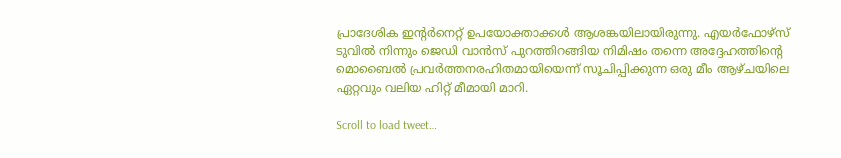പ്രാദേശിക ഇന്‍റർനെറ്റ് ഉപയോക്താക്കൾ ആശങ്കയിലായിരുന്നു. എയർഫോഴ്‌സ് ടുവിൽ നിന്നും ജെഡി വാൻസ് പുറത്തിറങ്ങിയ നിമിഷം തന്നെ അദ്ദേഹത്തിന്‍റെ മൊബൈൽ പ്രവർത്തനരഹിതമായിയെന്ന് സൂചിപ്പിക്കുന്ന ഒരു മീം ആഴ്ചയിലെ ഏറ്റവും വലിയ ഹിറ്റ് മീമായി മാറി.

Scroll to load tweet…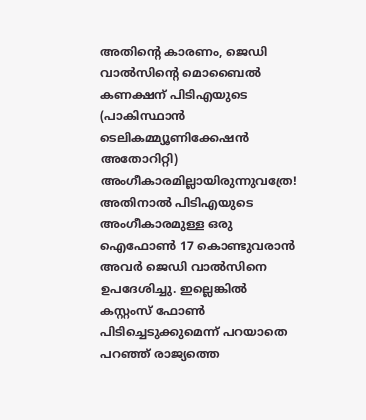അതിന്‍റെ കാരണം, ജെഡി വാൽസിന്‍റെ മൊബൈൽ കണക്ഷന് പി‌ടി‌എയുടെ (പാകിസ്ഥാൻ ടെലികമ്മ്യൂണിക്കേഷൻ അതോറിറ്റി) അംഗീകാരമില്ലായിരുന്നുവത്രേ! അതിനാൽ പിടിഎയുടെ അംഗീകാരമുള്ള ഒരു ഐഫോണ്‍ 17 കൊണ്ടുവരാൻ അവർ ജെഡി വാൽസിനെ ഉപദേശിച്ചു. ഇല്ലെങ്കിൽ കസ്റ്റംസ് ഫോണ്‍ പിടിച്ചെടുക്കുമെന്ന് പറയാതെ പറഞ്ഞ് രാജ്യത്തെ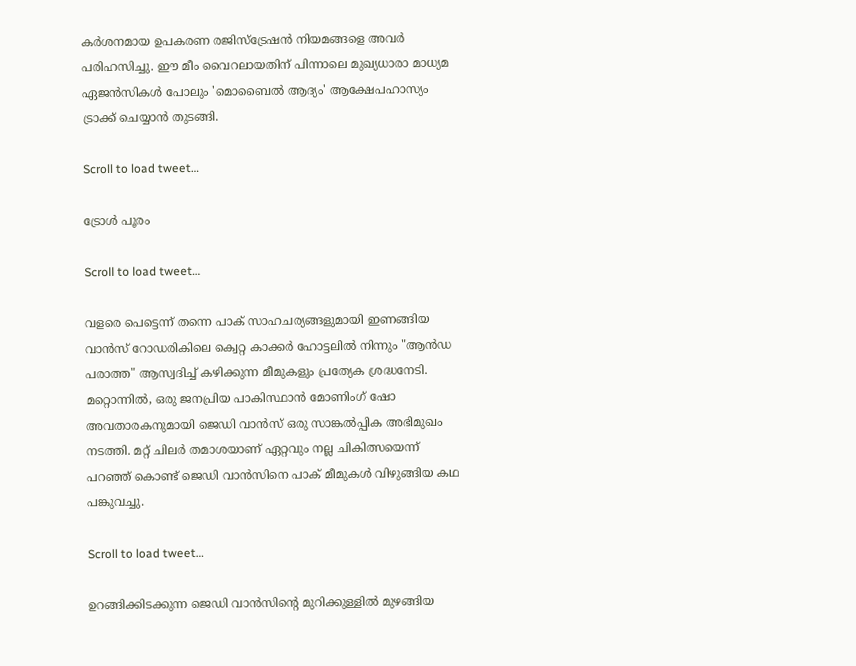കർശനമായ ഉപകരണ രജിസ്ട്രേഷൻ നിയമങ്ങളെ അവർ പരിഹസിച്ചു. ഈ മീം വൈറലായതിന് പിന്നാലെ മുഖ്യധാരാ മാധ്യമ ഏജൻസികൾ പോലും 'മൊബൈൽ ആദ്യം' ആക്ഷേപഹാസ്യം ട്രാക്ക് ചെയ്യാൻ തുടങ്ങി.

Scroll to load tweet…

ട്രോൾ പൂരം

Scroll to load tweet…

വളരെ പെട്ടെന്ന് തന്നെ പാക് സാഹചര്യങ്ങളുമായി ഇണങ്ങിയ വാൻസ് റോഡരികിലെ ക്വെറ്റ കാക്കർ ഹോട്ടലിൽ നിന്നും "ആൻഡ പരാത്ത" ആസ്വദിച്ച് കഴിക്കുന്ന മീമുകളും പ്രത്യേക ശ്രദ്ധനേടി. മറ്റൊന്നിൽ, ഒരു ജനപ്രിയ പാകിസ്ഥാൻ മോണിംഗ് ഷോ അവതാരകനുമായി ജെഡി വാൻസ് ഒരു സാങ്കൽപ്പിക അഭിമുഖം നടത്തി. മറ്റ് ചിലർ തമാശയാണ് ഏറ്റവും നല്ല ചികിത്സയെന്ന് പറഞ്ഞ് കൊണ്ട് ജെഡി വാൻസിനെ പാക് മീമുകൾ വിഴുങ്ങിയ കഥ പങ്കുവച്ചു.

Scroll to load tweet…

ഉറങ്ങിക്കിടക്കുന്ന ജെഡി വാൻസിന്‍റെ മുറിക്കുള്ളിൽ മുഴങ്ങിയ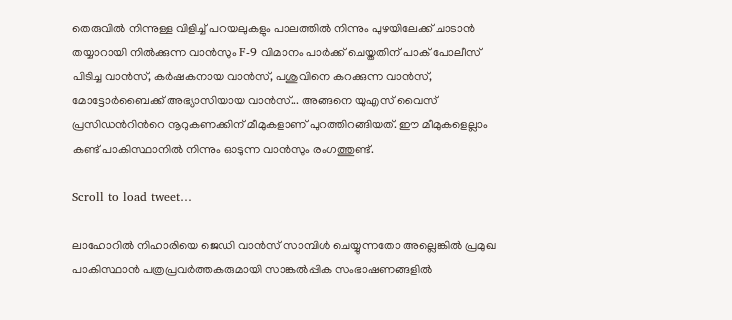തെരുവിൽ നിന്നുള്ള വിളിച്ച് പറയലുകളും പാലത്തിൽ നിന്നും പുഴയിലേക്ക് ചാടാൻ തയ്യാറായി നിൽക്കുന്ന വാൻസും F-9 വിമാനം പാർക്ക് ചെയ്തതിന് പാക് പോലീസ് പിടിച്ച വാൻസ്, കർഷകനായ വാൻസ്, പശുവിനെ കറക്കുന്ന വാൻസ്, മോട്ടോർബൈക്ക് അഭ്യാസിയായ വാൻസ്... അങ്ങനെ യുഎസ് വൈസ് പ്രസിഡന്‍റിന്‍റെ നൂറുകണക്കിന് മീമുകളാണ് പുറത്തിറങ്ങിയത്. ഈ മീമുകളെല്ലാം കണ്ട് പാകിസ്ഥാനിൽ നിന്നും ഓടുന്ന വാൻസും രംഗത്തുണ്ട്.

Scroll to load tweet…

ലാഹോറിൽ നിഹാരിയെ ജെഡി വാൻസ് സാമ്പിൾ ചെയ്യുന്നതോ അല്ലെങ്കിൽ പ്രമുഖ പാകിസ്ഥാൻ പത്രപ്രവർത്തകരുമായി സാങ്കൽപ്പിക സംഭാഷണങ്ങളിൽ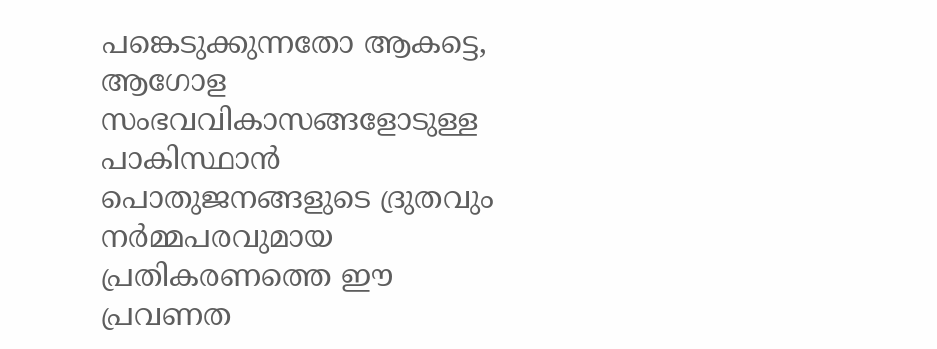പങ്കെടുക്കുന്നതോ ആകട്ടെ, ആഗോള സംഭവവികാസങ്ങളോടുള്ള പാകിസ്ഥാൻ പൊതുജനങ്ങളുടെ ദ്രുതവും നർമ്മപരവുമായ പ്രതികരണത്തെ ഈ പ്രവണത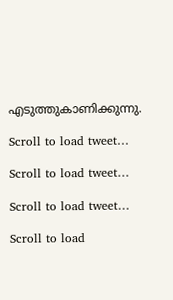എടുത്തുകാണിക്കുന്നു.

Scroll to load tweet…

Scroll to load tweet…

Scroll to load tweet…

Scroll to load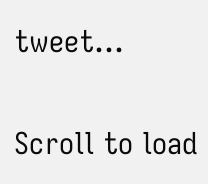tweet…

Scroll to load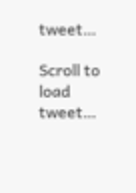tweet…

Scroll to load tweet…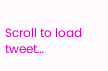Scroll to load tweet…